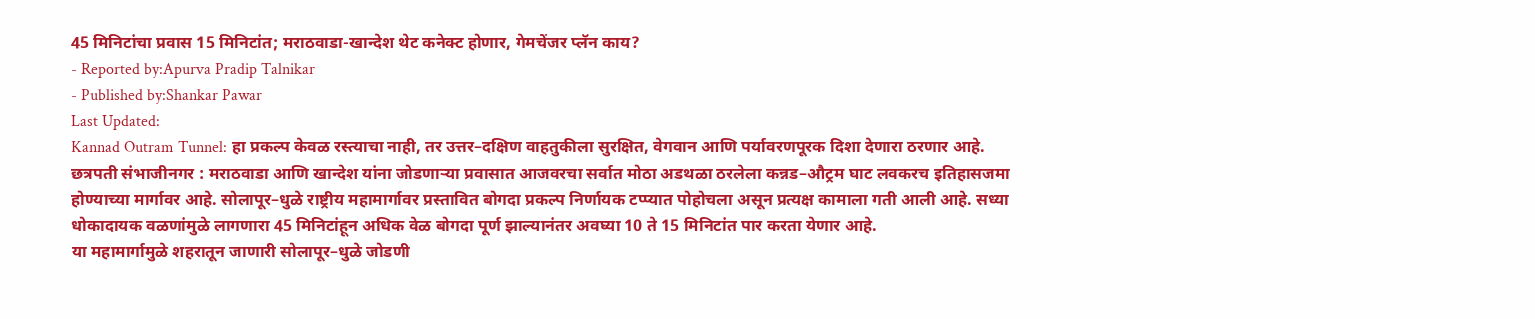45 मिनिटांचा प्रवास 15 मिनिटांत; मराठवाडा-खान्देश थेट कनेक्ट होणार, गेमचेंजर प्लॅन काय?
- Reported by:Apurva Pradip Talnikar
- Published by:Shankar Pawar
Last Updated:
Kannad Outram Tunnel: हा प्रकल्प केवळ रस्त्याचा नाही, तर उत्तर–दक्षिण वाहतुकीला सुरक्षित, वेगवान आणि पर्यावरणपूरक दिशा देणारा ठरणार आहे.
छत्रपती संभाजीनगर : मराठवाडा आणि खान्देश यांना जोडणाऱ्या प्रवासात आजवरचा सर्वात मोठा अडथळा ठरलेला कन्नड–औट्रम घाट लवकरच इतिहासजमा होण्याच्या मार्गावर आहे. सोलापूर–धुळे राष्ट्रीय महामार्गावर प्रस्तावित बोगदा प्रकल्प निर्णायक टप्प्यात पोहोचला असून प्रत्यक्ष कामाला गती आली आहे. सध्या धोकादायक वळणांमुळे लागणारा 45 मिनिटांहून अधिक वेळ बोगदा पूर्ण झाल्यानंतर अवघ्या 10 ते 15 मिनिटांत पार करता येणार आहे.
या महामार्गामुळे शहरातून जाणारी सोलापूर–धुळे जोडणी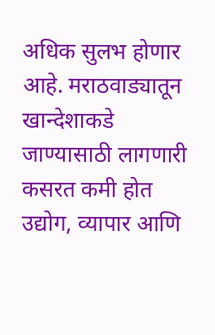अधिक सुलभ होणार आहे. मराठवाड्यातून खान्देशाकडे जाण्यासाठी लागणारी कसरत कमी होत उद्योग, व्यापार आणि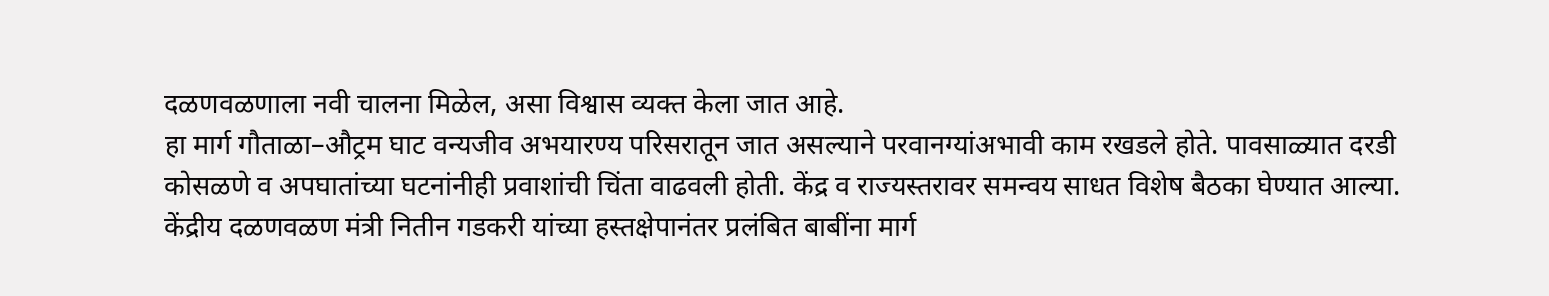दळणवळणाला नवी चालना मिळेल, असा विश्वास व्यक्त केला जात आहे.
हा मार्ग गौताळा–औट्रम घाट वन्यजीव अभयारण्य परिसरातून जात असल्याने परवानग्यांअभावी काम रखडले होते. पावसाळ्यात दरडी कोसळणे व अपघातांच्या घटनांनीही प्रवाशांची चिंता वाढवली होती. केंद्र व राज्यस्तरावर समन्वय साधत विशेष बैठका घेण्यात आल्या. केंद्रीय दळणवळण मंत्री नितीन गडकरी यांच्या हस्तक्षेपानंतर प्रलंबित बाबींना मार्ग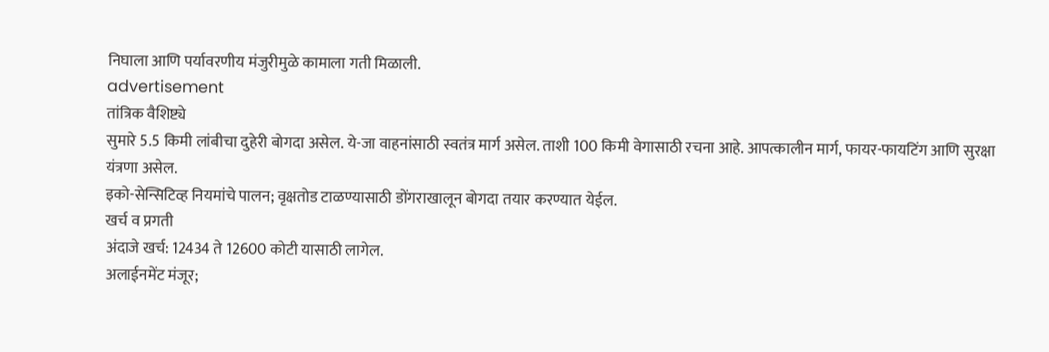निघाला आणि पर्यावरणीय मंजुरीमुळे कामाला गती मिळाली.
advertisement
तांत्रिक वैशिष्ट्ये
सुमारे 5.5 किमी लांबीचा दुहेरी बोगदा असेल. ये-जा वाहनांसाठी स्वतंत्र मार्ग असेल. ताशी 100 किमी वेगासाठी रचना आहे. आपत्कालीन मार्ग, फायर-फायटिंग आणि सुरक्षा यंत्रणा असेल.
इको-सेन्सिटिव्ह नियमांचे पालन; वृक्षतोड टाळण्यासाठी डोंगराखालून बोगदा तयार करण्यात येईल.
खर्च व प्रगती
अंदाजे खर्च: 12434 ते 12600 कोटी यासाठी लागेल.
अलाईनमेंट मंजूर;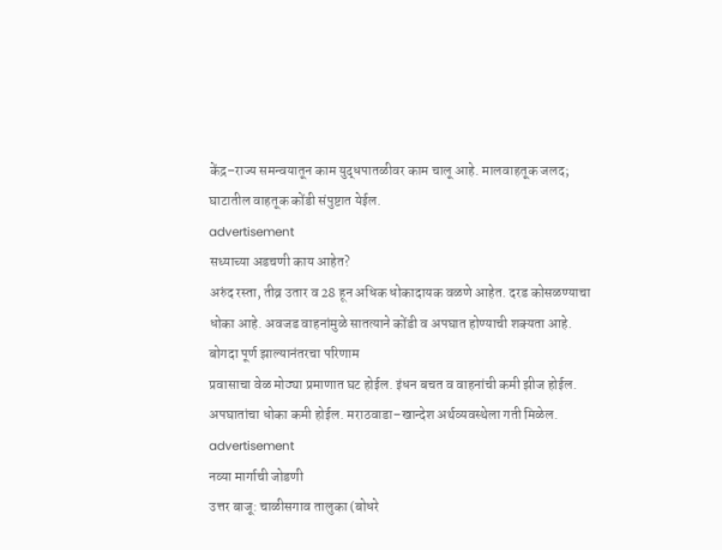केंद्र–राज्य समन्वयातून काम युद्धपातळीवर काम चालू आहे. मालवाहतूक जलद; घाटातील वाहतूक कोंडी संपुष्टात येईल.
advertisement
सध्याच्या अडचणी काय आहेत?
अरुंद रस्ता, तीव्र उतार व 28 हून अधिक धोकादायक वळणे आहेत. दरड कोसळण्याचा धोका आहे. अवजड वाहनांमुळे सातत्याने कोंडी व अपघात होण्याची शक्यता आहे.
बोगदा पूर्ण झाल्यानंतरचा परिणाम
प्रवासाचा वेळ मोठ्या प्रमाणात घट होईल. इंधन बचत व वाहनांची कमी झीज होईल. अपघातांचा धोका कमी होईल. मराठवाडा–खान्देश अर्थव्यवस्थेला गती मिळेल.
advertisement
नव्या मार्गाची जोडणी
उत्तर बाजू: चाळीसगाव तालुका (बोधरे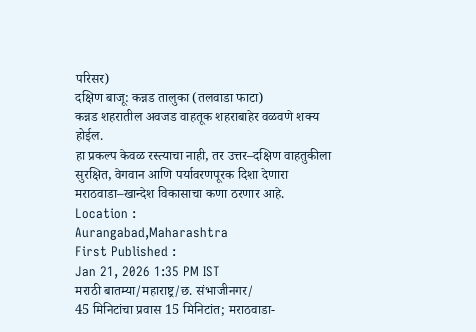परिसर)
दक्षिण बाजू: कन्नड तालुका (तलवाडा फाटा)
कन्नड शहरातील अवजड वाहतूक शहराबाहेर वळवणे शक्य होईल.
हा प्रकल्प केवळ रस्त्याचा नाही, तर उत्तर–दक्षिण वाहतुकीला सुरक्षित, वेगवान आणि पर्यावरणपूरक दिशा देणारा मराठवाडा–खान्देश विकासाचा कणा ठरणार आहे.
Location :
Aurangabad,Maharashtra
First Published :
Jan 21, 2026 1:35 PM IST
मराठी बातम्या/महाराष्ट्र/छ. संभाजीनगर/
45 मिनिटांचा प्रवास 15 मिनिटांत; मराठवाडा-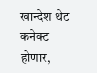खान्देश थेट कनेक्ट होणार,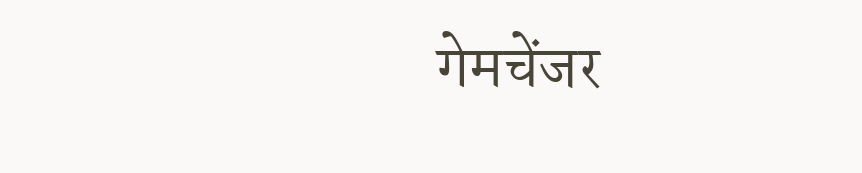गेमचेंजर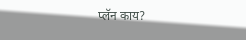प्लॅन काय?